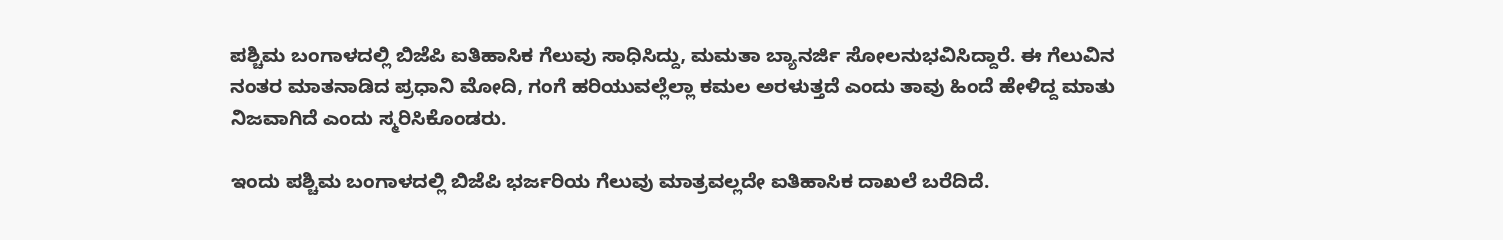ಪಶ್ಚಿಮ ಬಂಗಾಳದಲ್ಲಿ ಬಿಜೆಪಿ ಐತಿಹಾಸಿಕ ಗೆಲುವು ಸಾಧಿಸಿದ್ದು, ಮಮತಾ ಬ್ಯಾನರ್ಜಿ ಸೋಲನುಭವಿಸಿದ್ದಾರೆ. ಈ ಗೆಲುವಿನ ನಂತರ ಮಾತನಾಡಿದ ಪ್ರಧಾನಿ ಮೋದಿ, ಗಂಗೆ ಹರಿಯುವಲ್ಲೆಲ್ಲಾ ಕಮಲ ಅರಳುತ್ತದೆ ಎಂದು ತಾವು ಹಿಂದೆ ಹೇಳಿದ್ದ ಮಾತು ನಿಜವಾಗಿದೆ ಎಂದು ಸ್ಮರಿಸಿಕೊಂಡರು.

ಇಂದು ಪಶ್ಚಿಮ ಬಂಗಾಳದಲ್ಲಿ ಬಿಜೆಪಿ ಭರ್ಜರಿಯ ಗೆಲುವು ಮಾತ್ರವಲ್ಲದೇ ಐತಿಹಾಸಿಕ ದಾಖಲೆ ಬರೆದಿದೆ.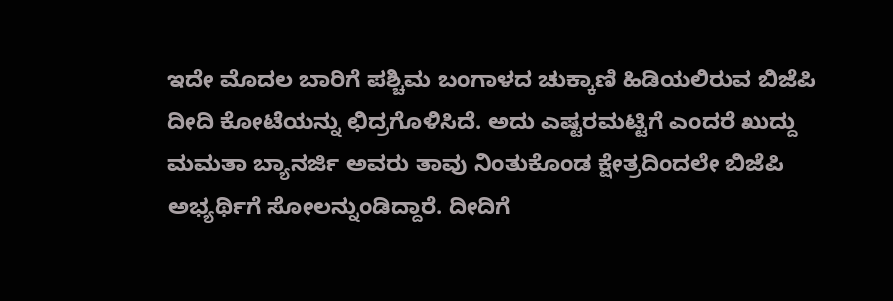ಇದೇ ಮೊದಲ ಬಾರಿಗೆ ಪಶ್ಚಿಮ ಬಂಗಾಳದ ಚುಕ್ಕಾಣಿ ಹಿಡಿಯಲಿರುವ ಬಿಜೆಪಿ ದೀದಿ ಕೋಟೆಯನ್ನು ಛಿದ್ರಗೊಳಿಸಿದೆ. ಅದು ಎಷ್ಟರಮಟ್ಟಿಗೆ ಎಂದರೆ ಖುದ್ದು ಮಮತಾ ಬ್ಯಾನರ್ಜಿ ಅವರು ತಾವು ನಿಂತುಕೊಂಡ ಕ್ಷೇತ್ರದಿಂದಲೇ ಬಿಜೆಪಿ ಅಭ್ಯರ್ಥಿಗೆ ಸೋಲನ್ನುಂಡಿದ್ದಾರೆ. ದೀದಿಗೆ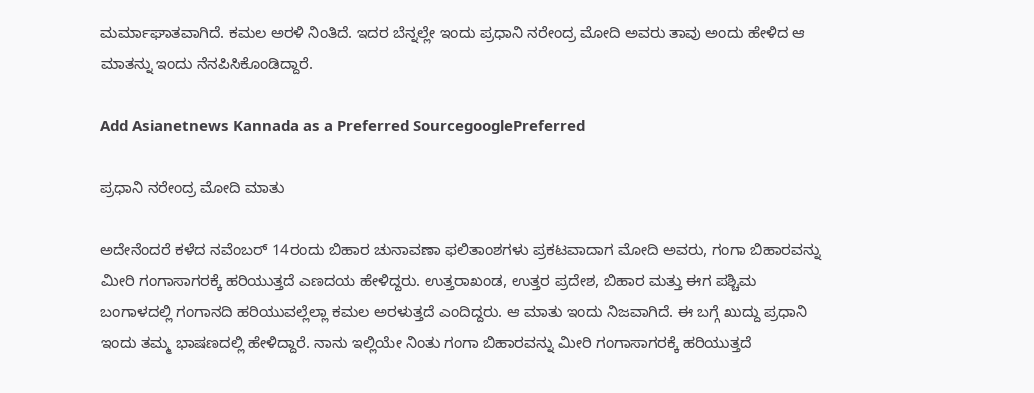ಮರ್ಮಾಘಾತವಾಗಿದೆ. ಕಮಲ ಅರಳಿ ನಿಂತಿದೆ. ಇದರ ಬೆನ್ನಲ್ಲೇ ಇಂದು ಪ್ರಧಾನಿ ನರೇಂದ್ರ ಮೋದಿ ಅವರು ತಾವು ಅಂದು ಹೇಳಿದ ಆ ಮಾತನ್ನು ಇಂದು ನೆನಪಿಸಿಕೊಂಡಿದ್ದಾರೆ.

Add Asianetnews Kannada as a Preferred SourcegooglePreferred

ಪ್ರಧಾನಿ ನರೇಂದ್ರ ಮೋದಿ ಮಾತು

ಅದೇನೆಂದರೆ ಕಳೆದ ನವೆಂಬರ್ 14ರಂದು ಬಿಹಾರ ಚುನಾವಣಾ ಫಲಿತಾಂಶಗಳು ಪ್ರಕಟವಾದಾಗ ಮೋದಿ ಅವರು, ಗಂಗಾ ಬಿಹಾರವನ್ನು ಮೀರಿ ಗಂಗಾಸಾಗರಕ್ಕೆ ಹರಿಯುತ್ತದೆ ಎಣದಯ ಹೇಳಿದ್ದರು. ಉತ್ತರಾಖಂಡ, ಉತ್ತರ ಪ್ರದೇಶ, ಬಿಹಾರ ಮತ್ತು ಈಗ ಪಶ್ಚಿಮ ಬಂಗಾಳದಲ್ಲಿ ಗಂಗಾನದಿ ಹರಿಯುವಲ್ಲೆಲ್ಲಾ ಕಮಲ ಅರಳುತ್ತದೆ ಎಂದಿದ್ದರು. ಆ ಮಾತು ಇಂದು ನಿಜವಾಗಿದೆ. ಈ ಬಗ್ಗೆ ಖುದ್ದು ಪ್ರಧಾನಿ ಇಂದು ತಮ್ಮ ಭಾಷಣದಲ್ಲಿ ಹೇಳಿದ್ದಾರೆ. ನಾನು ಇಲ್ಲಿಯೇ ನಿಂತು ಗಂಗಾ ಬಿಹಾರವನ್ನು ಮೀರಿ ಗಂಗಾಸಾಗರಕ್ಕೆ ಹರಿಯುತ್ತದೆ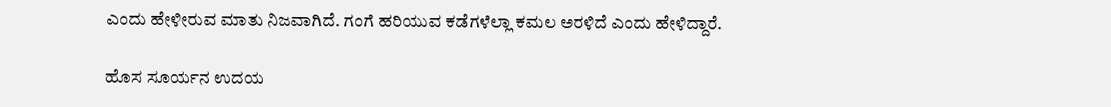ಎಂದು ಹೇಳೀರುವ ಮಾತು ನಿಜವಾಗಿದೆ. ಗಂಗೆ ಹರಿಯುವ ಕಡೆಗಳೆಲ್ಲಾ ಕಮಲ ಅರಳಿದೆ ಎಂದು ಹೇಳಿದ್ದಾರೆ.

ಹೊಸ ಸೂರ್ಯನ ಉದಯ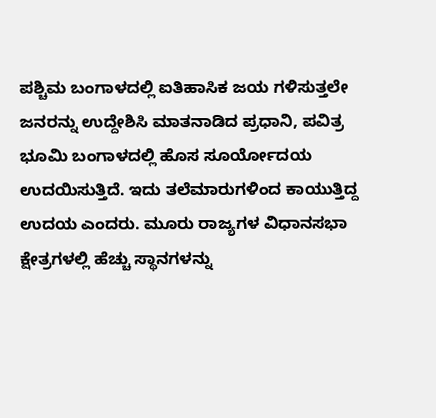ಪಶ್ಚಿಮ ಬಂಗಾಳದಲ್ಲಿ ಐತಿಹಾಸಿಕ ಜಯ ಗಳಿಸುತ್ತಲೇ ಜನರನ್ನು ಉದ್ದೇಶಿಸಿ ಮಾತನಾಡಿದ ಪ್ರಧಾನಿ, ಪವಿತ್ರ ಭೂಮಿ ಬಂಗಾಳದಲ್ಲಿ ಹೊಸ ಸೂರ್ಯೋದಯ ಉದಯಿಸುತ್ತಿದೆ. ಇದು ತಲೆಮಾರುಗಳಿಂದ ಕಾಯುತ್ತಿದ್ದ ಉದಯ ಎಂದರು. ಮೂರು ರಾಜ್ಯಗಳ ವಿಧಾನಸಭಾ ಕ್ಷೇತ್ರಗಳಲ್ಲಿ ಹೆಚ್ಚು ಸ್ಥಾನಗಳನ್ನು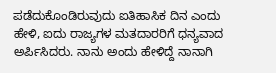ಪಡೆದುಕೊಂಡಿರುವುದು ಐತಿಹಾಸಿಕ ದಿನ ಎಂದು ಹೇಳಿ, ಐದು ರಾಜ್ಯಗಳ ಮತದಾರರಿಗೆ ಧನ್ಯವಾದ ಅರ್ಪಿಸಿದರು. ನಾನು ಅಂದು ಹೇಳಿದ್ದೆ ನಾನಾಗಿ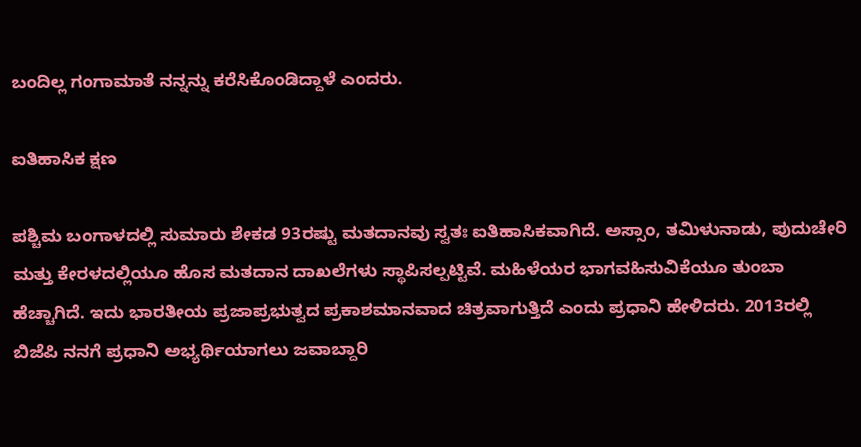ಬಂದಿಲ್ಲ ಗಂಗಾಮಾತೆ ನನ್ನನ್ನು ಕರೆಸಿಕೊಂಡಿದ್ದಾಳೆ ಎಂದರು.

ಐತಿಹಾಸಿಕ ಕ್ಷಣ

ಪಶ್ಚಿಮ ಬಂಗಾಳದಲ್ಲಿ ಸುಮಾರು ಶೇಕಡ 93ರಷ್ಟು ಮತದಾನವು ಸ್ವತಃ ಐತಿಹಾಸಿಕವಾಗಿದೆ. ಅಸ್ಸಾಂ, ತಮಿಳುನಾಡು, ಪುದುಚೇರಿ ಮತ್ತು ಕೇರಳದಲ್ಲಿಯೂ ಹೊಸ ಮತದಾನ ದಾಖಲೆಗಳು ಸ್ಥಾಪಿಸಲ್ಪಟ್ಟಿವೆ. ಮಹಿಳೆಯರ ಭಾಗವಹಿಸುವಿಕೆಯೂ ತುಂಬಾ ಹೆಚ್ಚಾಗಿದೆ. ಇದು ಭಾರತೀಯ ಪ್ರಜಾಪ್ರಭುತ್ವದ ಪ್ರಕಾಶಮಾನವಾದ ಚಿತ್ರವಾಗುತ್ತಿದೆ ಎಂದು ಪ್ರಧಾನಿ ಹೇಳಿದರು. 2013ರಲ್ಲಿ ಬಿಜೆಪಿ ನನಗೆ ಪ್ರಧಾನಿ ಅಭ್ಯರ್ಥಿಯಾಗಲು ಜವಾಬ್ದಾರಿ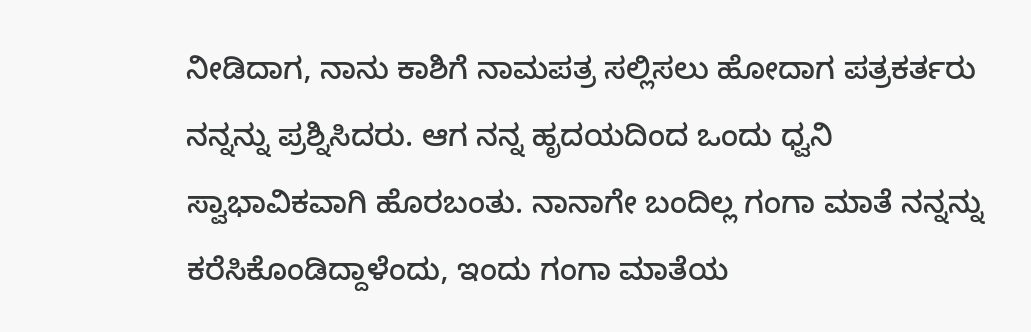ನೀಡಿದಾಗ, ನಾನು ಕಾಶಿಗೆ ನಾಮಪತ್ರ ಸಲ್ಲಿಸಲು ಹೋದಾಗ ಪತ್ರಕರ್ತರು ನನ್ನನ್ನು ಪ್ರಶ್ನಿಸಿದರು. ಆಗ ನನ್ನ ಹೃದಯದಿಂದ ಒಂದು ಧ್ವನಿ ಸ್ವಾಭಾವಿಕವಾಗಿ ಹೊರಬಂತು. ನಾನಾಗೇ ಬಂದಿಲ್ಲ ಗಂಗಾ ಮಾತೆ ನನ್ನನ್ನು ಕರೆಸಿಕೊಂಡಿದ್ದಾಳೆಂದು, ಇಂದು ಗಂಗಾ ಮಾತೆಯ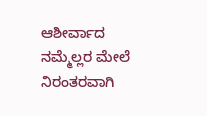ಆಶೀರ್ವಾದ ನಮ್ಮೆಲ್ಲರ ಮೇಲೆ ನಿರಂತರವಾಗಿ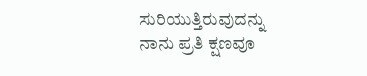ಸುರಿಯುತ್ತಿರುವುದನ್ನು ನಾನು ಪ್ರತಿ ಕ್ಷಣವೂ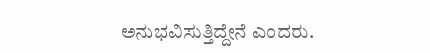ಅನುಭವಿಸುತ್ತಿದ್ದೇನೆ ಎಂದರು.